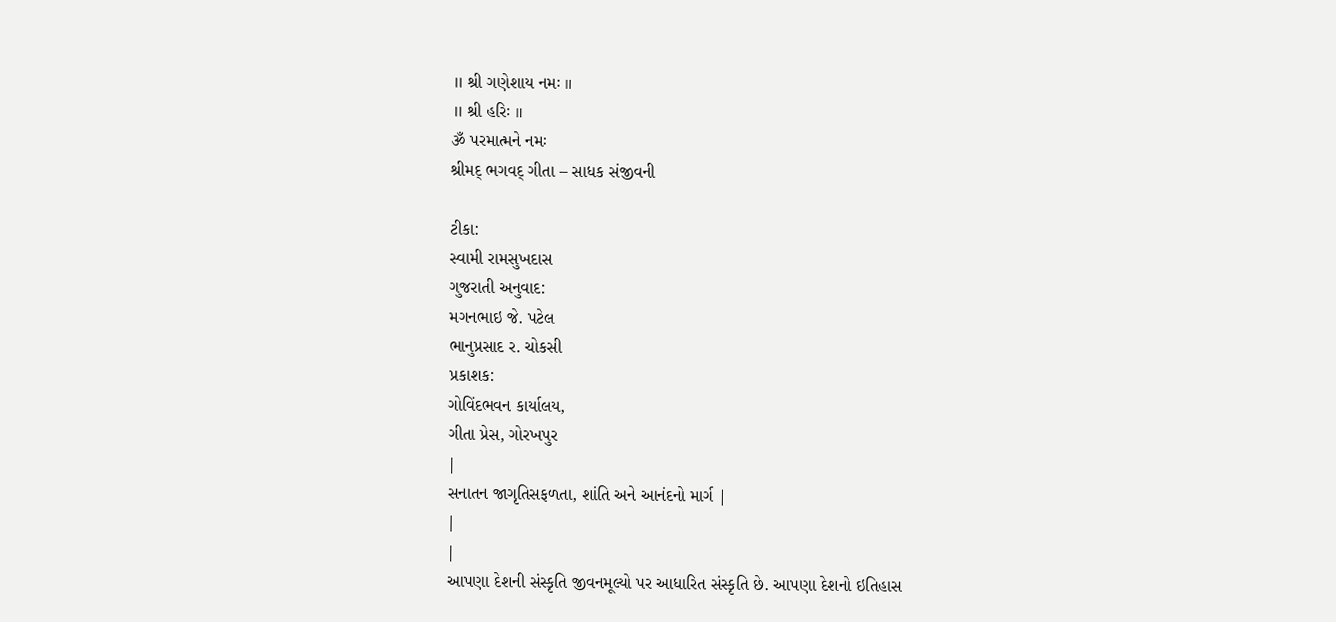॥ શ્રી ગણેશાય નમઃ ॥
॥ શ્રી હરિઃ ॥
ૐ પરમાત્મને નમઃ
શ્રીમદ્ ભગવદ્ ગીતા – સાધક સંજીવની

ટીકા:
સ્વામી રામસુખદાસ
ગુજરાતી અનુવાદ:
મગનભાઇ જે. પટેલ
ભાનુપ્રસાદ ર. ચોકસી
પ્રકાશક:
ગોવિંદભવન કાર્યાલય,
ગીતા પ્રેસ, ગોરખપુર
|
સનાતન જાગૃતિસફળતા, શાંતિ અને આનંદનો માર્ગ |
|
|
આપણા દેશની સંસ્કૃતિ જીવનમૂલ્યો પર આધારિત સંસ્કૃતિ છે. આપણા દેશનો ઇતિહાસ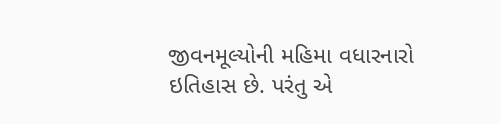જીવનમૂલ્યોની મહિમા વધારનારો ઇતિહાસ છે. પરંતુ એ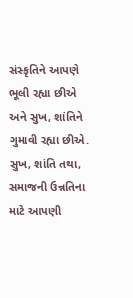સંસ્કૃતિને આપણે ભૂલી રહ્યા છીએ અને સુખ, શાંતિને ગુમાવી રહ્યા છીએ. સુખ, શાંતિ તથા, સમાજની ઉન્નતિના માટે આપણી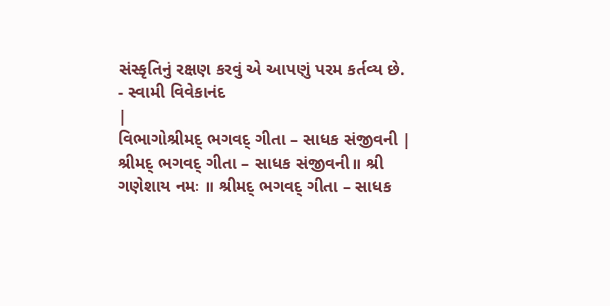સંસ્કૃતિનું રક્ષણ કરવું એ આપણું પરમ કર્તવ્ય છે.
- સ્વામી વિવેકાનંદ
|
વિભાગોશ્રીમદ્ ભગવદ્ ગીતા – સાધક સંજીવની |
શ્રીમદ્ ભગવદ્ ગીતા – સાધક સંજીવની॥ શ્રી ગણેશાય નમઃ ॥ શ્રીમદ્ ભગવદ્ ગીતા – સાધક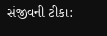સંજીવની ટીકા: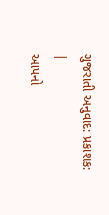ગુજરાતી અનુવાદ: પ્રકાશક:
|
આપનો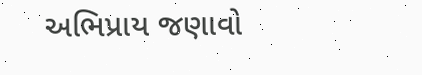અભિપ્રાય જણાવો